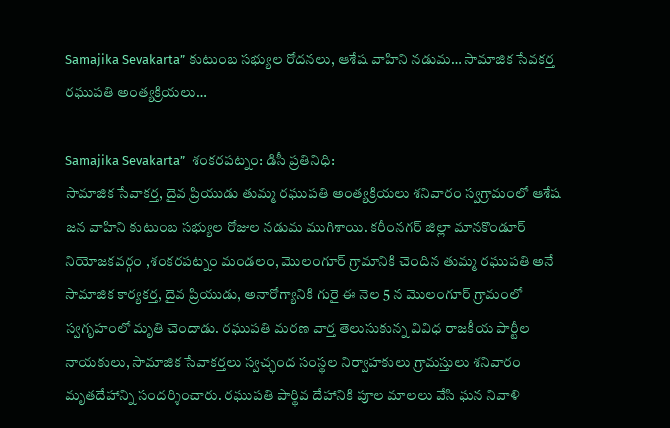Samajika Sevakarta” కుటుంబ సభ్యుల రోదనలు, ఆశేష వాహిని నడుమ… సామాజిక సేవకర్త రఘుపతి అంత్యక్రియలు…

Samajika Sevakarta”  శంకరపట్నం: డిసీ ప్రతినిధి:
సామాజిక సేవాకర్త, దైవ ప్రియుడు తుమ్మ రఘుపతి అంత్యక్రియలు శనివారం స్వగ్రామంలో ఆశేష జన వాహిని కుటుంబ సభ్యుల రోజుల నడుమ ముగిశాయి. కరీంనగర్ జిల్లా మానకొండూర్ నియోజకవర్గం ,శంకరపట్నం మండలం, మొలంగూర్ గ్రామానికి చెందిన తుమ్మ రఘుపతి అనే సామాజిక కార్యకర్త, దైవ ప్రియుడు, అనారోగ్యానికి గురై ఈ నెల 5 న మొలంగూర్ గ్రామంలో స్వగృహంలో మృతి చెందాడు. రఘుపతి మరణ వార్త తెలుసుకున్న వివిధ రాజకీయ పార్టీల నాయకులు, సామాజిక సేవాకర్తలు స్వచ్ఛంద సంస్థల నిర్వాహకులు గ్రామస్తులు శనివారం మృతదేహాన్ని సందర్శించారు. రఘుపతి పార్థివ దేహానికి పూల మాలలు వేసి ఘన నివాళి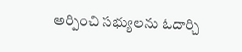అర్పించి సభ్యులను ఓదార్చి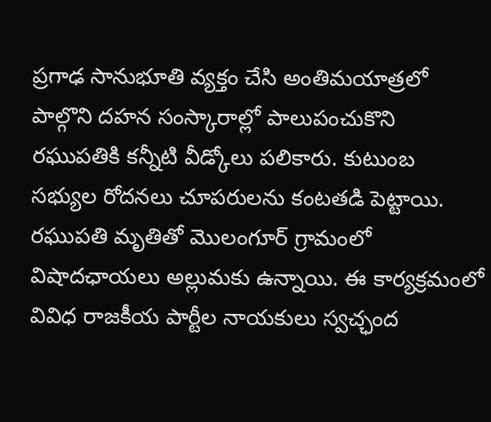ప్రగాఢ సానుభూతి వ్యక్తం చేసి అంతిమయాత్రలో పాల్గొని దహన సంస్కారాల్లో పాలుపంచుకొని రఘుపతికి కన్నీటి వీడ్కోలు పలికారు. కుటుంబ సభ్యుల రోదనలు చూపరులను కంటతడి పెట్టాయి. రఘుపతి మృతితో మొలంగూర్ గ్రామంలో విషాదఛాయలు అల్లుమకు ఉన్నాయి. ఈ కార్యక్రమంలో వివిధ రాజకీయ పార్టీల నాయకులు స్వచ్ఛంద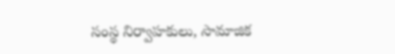సంస్థ నిర్వాహకులు, సామాజిక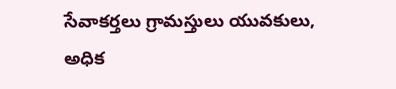సేవాకర్తలు గ్రామస్తులు యువకులు, అధిక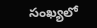సంఖ్యలో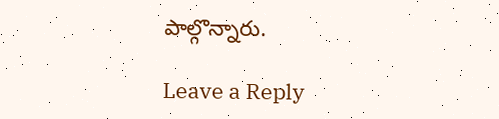పాల్గొన్నారు.

Leave a Reply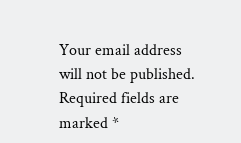Your email address will not be published. Required fields are marked *